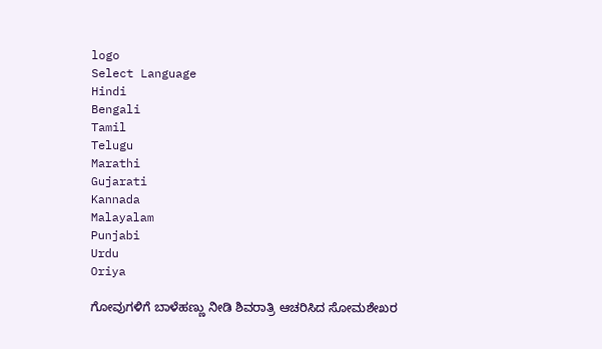logo
Select Language
Hindi
Bengali
Tamil
Telugu
Marathi
Gujarati
Kannada
Malayalam
Punjabi
Urdu
Oriya

ಗೋವುಗಳಿಗೆ ಬಾಳೆಹಣ್ಣು ನೀಡಿ ಶಿವರಾತ್ರಿ ಆಚರಿಸಿದ ಸೋಮಶೇಖರ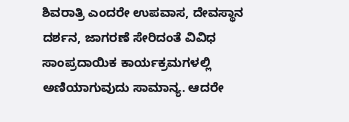ಶಿವರಾತ್ರಿ ಎಂದರೇ ಉಪವಾಸ, ದೇವಸ್ಥಾನ ದರ್ಶನ, ಜಾಗರಣೆ ಸೇರಿದಂತೆ ವಿವಿಧ ಸಾಂಪ್ರದಾಯಿಕ ಕಾರ್ಯಕ್ರಮಗಳಲ್ಲಿ ಅಣಿಯಾಗುವುದು ಸಾಮಾನ್ಯ. ಆದರೇ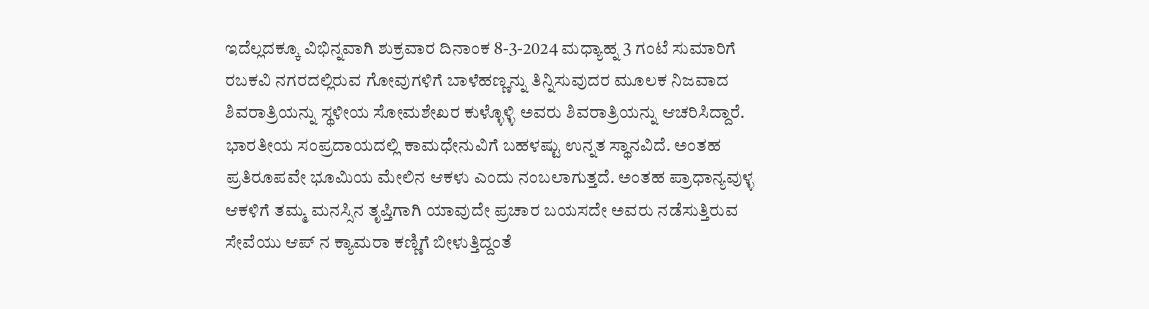ಇದೆಲ್ಲದಕ್ಕೂ ವಿಭಿನ್ನವಾಗಿ ಶುಕ್ರವಾರ ದಿನಾಂಕ 8-3-2024 ಮಧ್ಯಾಹ್ನ 3 ಗಂಟೆ ಸುಮಾರಿಗೆ ರಬಕವಿ ನಗರದಲ್ಲಿರುವ ಗೋವುಗಳಿಗೆ ಬಾಳೆಹಣ್ಣನ್ನು ತಿನ್ನಿಸುವುದರ ಮೂಲಕ ನಿಜವಾದ ಶಿವರಾತ್ರಿಯನ್ನು ಸ್ಥಳೀಯ ಸೋಮಶೇಖರ ಕುಳ್ಳೊಳ್ಳಿ ಅವರು ಶಿವರಾತ್ರಿಯನ್ನು ಆಚರಿಸಿದ್ದಾರೆ. ಭಾರತೀಯ ಸಂಪ್ರದಾಯದಲ್ಲಿ ಕಾಮಧೇನುವಿಗೆ ಬಹಳಷ್ಟು ಉನ್ನತ ಸ್ಥಾನವಿದೆ. ಅಂತಹ ಪ್ರತಿರೂಪವೇ ಭೂಮಿಯ ಮೇಲಿನ ಆಕಳು ಎಂದು ನಂಬಲಾಗುತ್ತದೆ. ಅಂತಹ ಪ್ರಾಧಾನ್ಯವುಳ್ಳ ಆಕಳಿಗೆ ತಮ್ಮ ಮನಸ್ಸಿನ ತೃಪ್ತಿಗಾಗಿ ಯಾವುದೇ ಪ್ರಚಾರ ಬಯಸದೇ ಅವರು ನಡೆಸುತ್ತಿರುವ ಸೇವೆಯು ಆಪ್ ನ ಕ್ಯಾಮರಾ ಕಣ್ಣಿಗೆ ಬೀಳುತ್ತಿದ್ದಂತೆ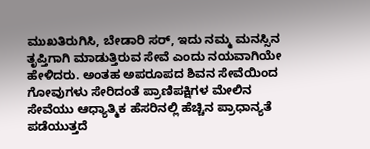ಮುಖತಿರುಗಿಸಿ, ಬೇಡಾರಿ ಸರ್, ಇದು ನಮ್ಮ ಮನಸ್ಸಿನ ತೃಪ್ತಿಗಾಗಿ ಮಾಡುತ್ತಿರುವ ಸೇವೆ ಎಂದು ನಯವಾಗಿಯೇ ಹೇಳಿದರು. ಅಂತಹ ಅಪರೂಪದ ಶಿವನ ಸೇವೆಯಿಂದ ಗೋವುಗಳು ಸೇರಿದಂತೆ ಪ್ರಾಣಿಪಕ್ಷಿಗಳ ಮೇಲಿನ ಸೇವೆಯು ಆಧ್ಯಾತ್ಮಿಕ ಹೆಸರಿನಲ್ಲಿ ಹೆಚ್ಚಿನ ಪ್ರಾಧಾನ್ಯತೆ ಪಡೆಯುತ್ತದೆ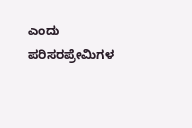ಎಂದು ಪರಿಸರಪ್ರೇಮಿಗಳ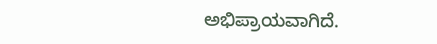ಅಭಿಪ್ರಾಯವಾಗಿದೆ.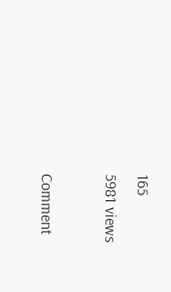165
5981 views

Comment